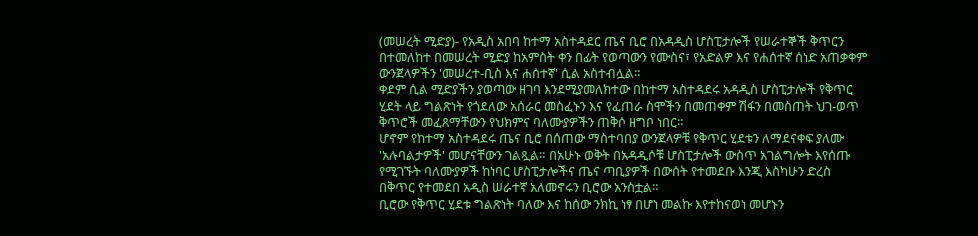(መሠረት ሚድያ)- የአዲስ አበባ ከተማ አስተዳደር ጤና ቢሮ በአዳዲስ ሆስፒታሎች የሠራተኞች ቅጥርን በተመለከተ በመሠረት ሚድያ ከአምስት ቀን በፊት የወጣውን የሙስና፣ የአድልዎ እና የሐሰተኛ ሰነድ አጠቃቀም ውንጀላዎችን 'መሠረተ-ቢስ እና ሐሰተኛ' ሲል አስተብሏል።
ቀደም ሲል ሚድያችን ያወጣው ዘገባ እንደሚያመለክተው በከተማ አስተዳደሩ አዳዲስ ሆስፒታሎች የቅጥር ሂደት ላይ ግልጽነት የጎደለው አሰራር መስፈኑን እና የፈጠራ ስሞችን በመጠቀም ሽፋን በመስጠት ህገ-ወጥ ቅጥሮች መፈጸማቸውን የህክምና ባለሙያዎችን ጠቅሶ ዘግቦ ነበር።
ሆኖም የከተማ አስተዳደሩ ጤና ቢሮ በሰጠው ማስተባበያ ውንጀላዎቹ የቅጥር ሂደቱን ለማደናቀፍ ያለሙ 'አሉባልታዎች' መሆናቸውን ገልጿል። በአሁኑ ወቅት በአዳዲሶቹ ሆስፒታሎች ውስጥ አገልግሎት እየሰጡ የሚገኙት ባለሙያዎች ከነባር ሆስፒታሎችና ጤና ጣቢያዎች በውሰት የተመደቡ እንጂ እስካሁን ድረስ በቅጥር የተመደበ አዲስ ሠራተኛ አለመኖሩን ቢሮው አንስቷል።
ቢሮው የቅጥር ሂደቱ ግልጽነት ባለው እና ከሰው ንክኪ ነፃ በሆነ መልኩ እየተከናወነ መሆኑን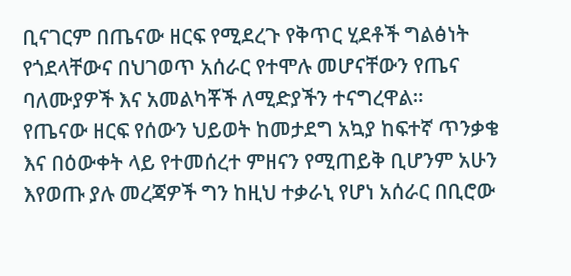ቢናገርም በጤናው ዘርፍ የሚደረጉ የቅጥር ሂደቶች ግልፅነት የጎደላቸውና በህገወጥ አሰራር የተሞሉ መሆናቸውን የጤና ባለሙያዎች እና አመልካቾች ለሚድያችን ተናግረዋል።
የጤናው ዘርፍ የሰውን ህይወት ከመታደግ አኳያ ከፍተኛ ጥንቃቄ እና በዕውቀት ላይ የተመሰረተ ምዘናን የሚጠይቅ ቢሆንም አሁን እየወጡ ያሉ መረጃዎች ግን ከዚህ ተቃራኒ የሆነ አሰራር በቢሮው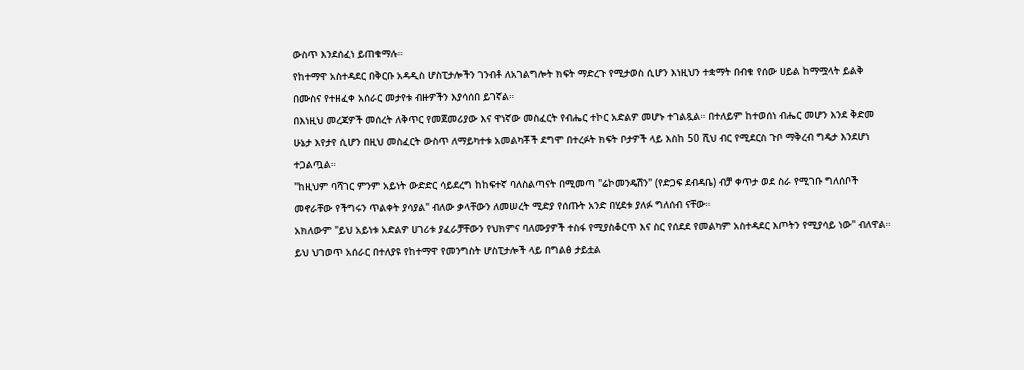ውስጥ እንደሰፈነ ይጠቁማሉ።
የከተማዋ አስተዳደር በቅርቡ አዳዲስ ሆስፒታሎችን ገንብቶ ለአገልግሎት ክፍት ማድረጉ የሚታወስ ሲሆን እነዚህን ተቋማት በብቁ የሰው ሀይል ከማሟላት ይልቅ በሙስና የተዘፈቀ አሰራር መታየቱ ብዙዎችን እያሳሰበ ይገኛል።
በእነዚህ መረጃዎች መሰረት ለቅጥር የመጀመሪያው እና ዋነኛው መስፈርት የብሔር ተኮር አድልዎ መሆኑ ተገልጿል። በተለይም ከተወሰነ ብሔር መሆን እንደ ቅድመ ሁኔታ እየታየ ሲሆን በዚህ መስፈርት ውስጥ ለማይካተቱ አመልካቾች ደግሞ በተረፉት ክፍት ቦታዎች ላይ እስከ 50 ሺህ ብር የሚደርስ ጉቦ ማቅረብ ግዴታ እንደሆነ ተጋልጧል።
"ከዚህም ባሻገር ምንም አይነት ውድድር ሳይደረግ ከከፍተኛ ባለስልጣናት በሚመጣ "ሬኮመንዴሽን" (የድጋፍ ደብዳቤ) ብቻ ቀጥታ ወደ ስራ የሚገቡ ግለሰቦች መኖራቸው የችግሩን ጥልቀት ያሳያል" ብለው ቃላቸውን ለመሠረት ሚድያ የሰጡት አንድ በሂደቱ ያለፉ ግለሰብ ናቸው።
አክለውም "ይህ አይነቱ አድልዎ ሀገሪቱ ያፈራቻቸውን የህክምና ባለሙያዎች ተስፋ የሚያስቆርጥ እና ስር የሰደደ የመልካም አስተዳደር እጦትን የሚያሳይ ነው" ብለዋል።
ይህ ህገወጥ አሰራር በተለያዩ የከተማዋ የመንግስት ሆስፒታሎች ላይ በግልፅ ታይቷል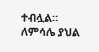ተብሏል። ለምሳሌ ያህል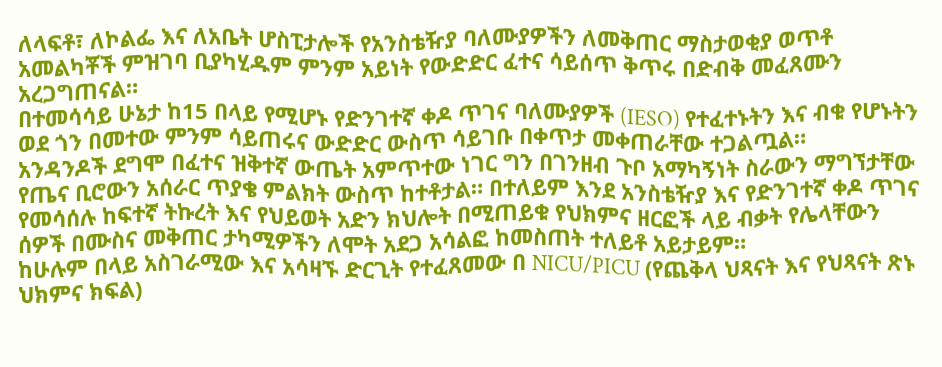ለላፍቶ፣ ለኮልፌ እና ለአቤት ሆስፒታሎች የአንስቴዥያ ባለሙያዎችን ለመቅጠር ማስታወቂያ ወጥቶ አመልካቾች ምዝገባ ቢያካሂዱም ምንም አይነት የውድድር ፈተና ሳይሰጥ ቅጥሩ በድብቅ መፈጸሙን አረጋግጠናል።
በተመሳሳይ ሁኔታ ከ15 በላይ የሚሆኑ የድንገተኛ ቀዶ ጥገና ባለሙያዎች (IESO) የተፈተኑትን እና ብቁ የሆኑትን ወደ ጎን በመተው ምንም ሳይጠሩና ውድድር ውስጥ ሳይገቡ በቀጥታ መቀጠራቸው ተጋልጧል።
አንዳንዶች ደግሞ በፈተና ዝቅተኛ ውጤት አምጥተው ነገር ግን በገንዘብ ጉቦ አማካኝነት ስራውን ማግኘታቸው የጤና ቢሮውን አሰራር ጥያቄ ምልክት ውስጥ ከተቶታል። በተለይም እንደ አንስቴዥያ እና የድንገተኛ ቀዶ ጥገና የመሳሰሉ ከፍተኛ ትኩረት እና የህይወት አድን ክህሎት በሚጠይቁ የህክምና ዘርፎች ላይ ብቃት የሌላቸውን ሰዎች በሙስና መቅጠር ታካሚዎችን ለሞት አደጋ አሳልፎ ከመስጠት ተለይቶ አይታይም።
ከሁሉም በላይ አስገራሚው እና አሳዛኙ ድርጊት የተፈጸመው በ NICU/PICU (የጨቅላ ህጻናት እና የህጻናት ጽኑ ህክምና ክፍል)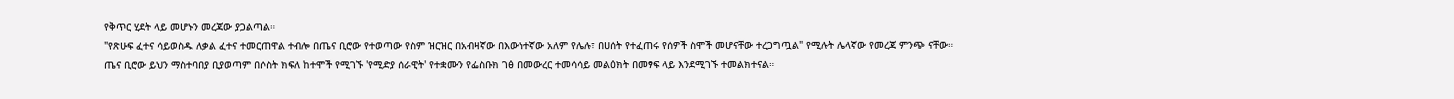የቅጥር ሂደት ላይ መሆኑን መረጃው ያጋልጣል።
"የጽሁፍ ፈተና ሳይወስዱ ለቃል ፈተና ተመርጠዋል ተብሎ በጤና ቢሮው የተወጣው የስም ዝርዝር በአብዛኛው በእውነተኛው አለም የሌሉ፣ በሀሰት የተፈጠሩ የሰዎች ስሞች መሆናቸው ተረጋግጧል" የሚሉት ሌላኛው የመረጃ ምንጭ ናቸው።
ጤና ቢሮው ይህን ማስተባበያ ቢያወጣም በሶስት ክፍለ ከተሞች የሚገኙ 'የሚድያ ሰራዊት' የተቋሙን የፌስቡክ ገፅ በመውረር ተመሳሳይ መልዕክት በመፃፍ ላይ እንደሚገኙ ተመልክተናል።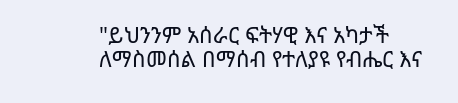"ይህንንም አሰራር ፍትሃዊ እና አካታች ለማስመሰል በማሰብ የተለያዩ የብሔር እና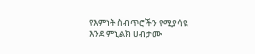የእምነት ስብጥሮችን የሚያሳዩ እንደ ምኒልክ ሀብታሙ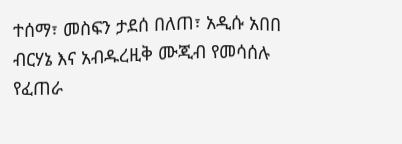ተሰማ፣ መስፍን ታደሰ በለጠ፣ አዲሱ አበበ ብርሃኔ እና አብዱረዚቅ ሙጂብ የመሳሰሉ የፈጠራ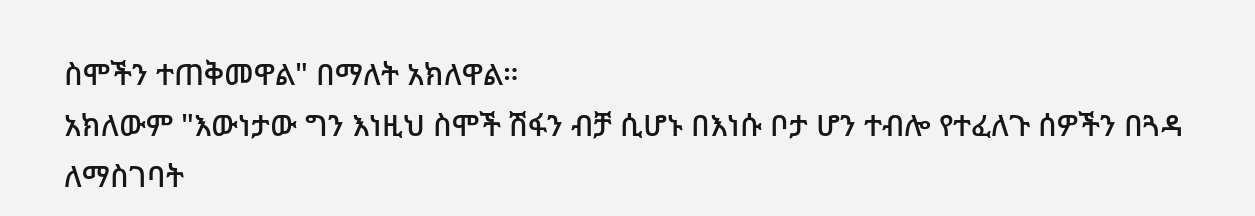ስሞችን ተጠቅመዋል" በማለት አክለዋል።
አክለውም "እውነታው ግን እነዚህ ስሞች ሽፋን ብቻ ሲሆኑ በእነሱ ቦታ ሆን ተብሎ የተፈለጉ ሰዎችን በጓዳ ለማስገባት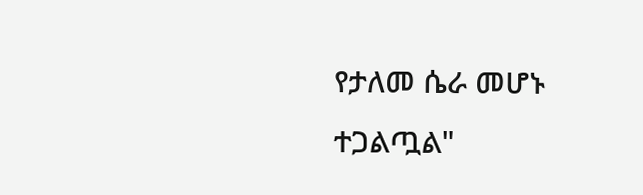የታለመ ሴራ መሆኑ ተጋልጧል"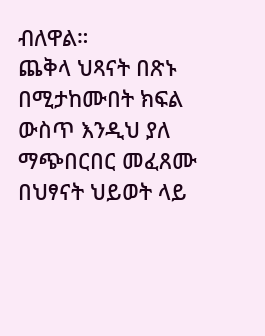ብለዋል።
ጨቅላ ህጻናት በጽኑ በሚታከሙበት ክፍል ውስጥ እንዲህ ያለ ማጭበርበር መፈጸሙ በህፃናት ህይወት ላይ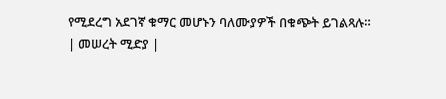የሚደረግ አደገኛ ቁማር መሆኑን ባለሙያዎች በቁጭት ይገልጻሉ።
| መሠረት ሚድያ |